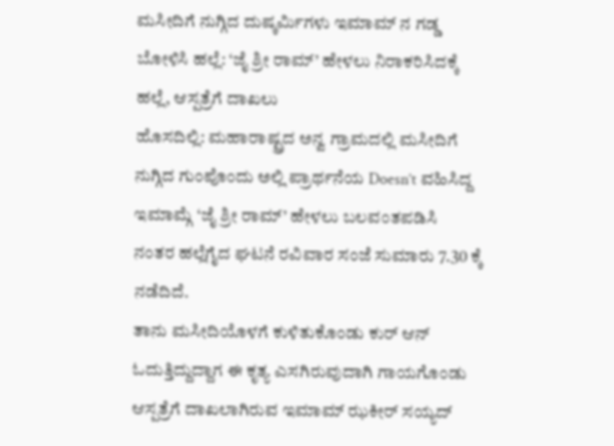ಮಸೀದಿಗೆ ನುಗ್ಗಿದ ದುಷ್ಕರ್ಮಿಗಳು ಇಮಾಮ್ ನ ಗಡ್ಡ ಬೋಳಿಸಿ ಹಲ್ಲೆ: ‘ಜೈ ಶ್ರೀ ರಾಮ್’ ಹೇಳಲು ನಿರಾಕರಿಸಿದಕ್ಕೆ ಹಲ್ಲೆ, ಆಸ್ಪತ್ರೆಗೆ ದಾಖಲು
ಹೊಸದಿಲ್ಲಿ: ಮಹಾರಾಷ್ಟ್ರದ ಅನ್ವ ಗ್ರಾಮದಲ್ಲಿ ಮಸೀದಿಗೆ ನುಗ್ಗಿದ ಗುಂಪೊಂದು ಅಲ್ಲಿ ಪ್ರಾರ್ಥನೆಯ Doesn’t ವಹಿಸಿದ್ದ ಇಮಾಮ್ಗೆ ‘ಜೈ ಶ್ರೀ ರಾಮ್’ ಹೇಳಲು ಬಲವಂತಪಡಿಸಿ ನಂತರ ಹಲ್ಲೆಗೈದ ಘಟನೆ ರವಿವಾರ ಸಂಜೆ ಸುಮಾರು 7.30 ಕ್ಕೆ ನಡೆದಿದೆ.
ತಾನು ಮಸೀದಿಯೊಳಗೆ ಕುಳಿತುಕೊಂಡು ಕುರ್ ಆನ್ ಓದುತ್ತಿದ್ದುದ್ದಾಗ ಈ ಕೃತ್ಯ ಎಸಗಿರುವುದಾಗಿ ಗಾಯಗೊಂಡು ಆಸ್ಪತ್ರೆಗೆ ದಾಖಲಾಗಿರುವ ಇಮಾಮ್ ಝಕೀರ್ ಸಯ್ಯದ್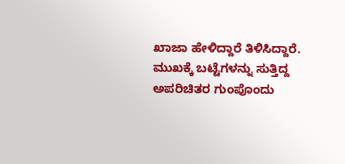ಖಾಜಾ ಹೇಳಿದ್ದಾರೆ ತಿಳಿಸಿದ್ದಾರೆ.
ಮುಖಕ್ಕೆ ಬಟ್ಟೆಗಳನ್ನು ಸುತ್ತಿದ್ದ ಅಪರಿಚಿತರ ಗುಂಪೊಂದು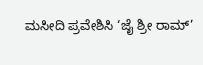ಮಸೀದಿ ಪ್ರವೇಶಿಸಿ ‘ಜೈ ಶ್ರೀ ರಾಮ್’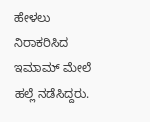ಹೇಳಲು ನಿರಾಕರಿಸಿದ ಇಮಾಮ್ ಮೇಲೆ ಹಲ್ಲೆ ನಡೆಸಿದ್ದರು.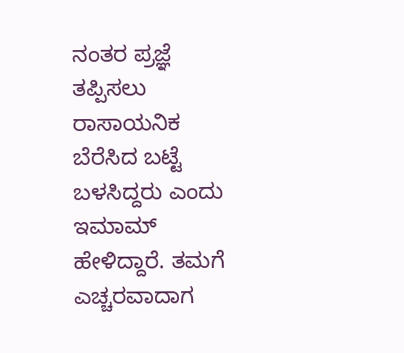ನಂತರ ಪ್ರಜ್ಞೆ ತಪ್ಪಿಸಲು ರಾಸಾಯನಿಕ ಬೆರೆಸಿದ ಬಟ್ಟೆ ಬಳಸಿದ್ದರು ಎಂದು ಇಮಾಮ್ ಹೇಳಿದ್ದಾರೆ. ತಮಗೆ ಎಚ್ಚರವಾದಾಗ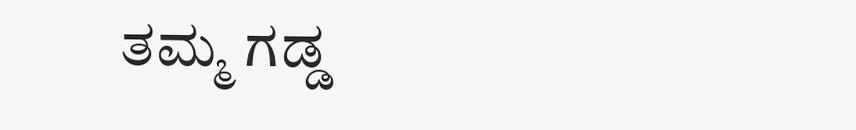ತಮ್ಮ ಗಡ್ಡ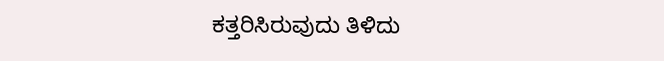ಕತ್ತರಿಸಿರುವುದು ತಿಳಿದು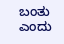ಬಂತು ಎಂದು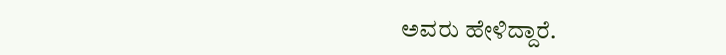ಅವರು ಹೇಳಿದ್ದಾರೆ.